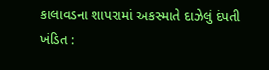કાલાવડના શાપરામાં અકસ્માતે દાઝેલું દંપતી ખંડિત :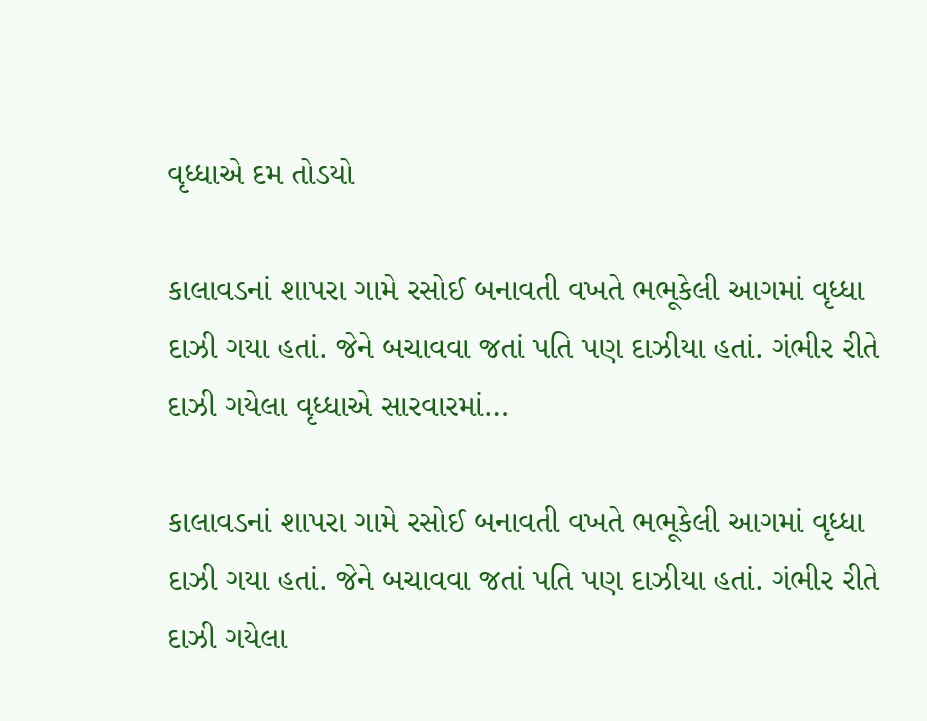વૃધ્ધાએ દમ તોડયો

કાલાવડનાં શાપરા ગામે રસોઈ બનાવતી વખતે ભભૂકેલી આગમાં વૃધ્ધા દાઝી ગયા હતાં. જેને બચાવવા જતાં પતિ પણ દાઝીયા હતાં. ગંભીર રીતે દાઝી ગયેલા વૃધ્ધાએ સારવારમાં…

કાલાવડનાં શાપરા ગામે રસોઈ બનાવતી વખતે ભભૂકેલી આગમાં વૃધ્ધા દાઝી ગયા હતાં. જેને બચાવવા જતાં પતિ પણ દાઝીયા હતાં. ગંભીર રીતે દાઝી ગયેલા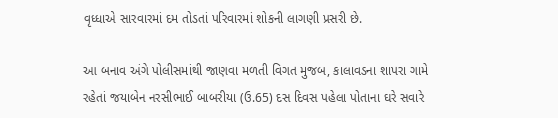વૃધ્ધાએ સારવારમાં દમ તોડતાં પરિવારમાં શોકની લાગણી પ્રસરી છે.

આ બનાવ અંગે પોલીસમાંથી જાણવા મળતી વિગત મુજબ, કાલાવડના શાપરા ગામે રહેતાં જયાબેન નરસીભાઈ બાબરીયા (ઉ.65) દસ દિવસ પહેલા પોતાના ઘરે સવારે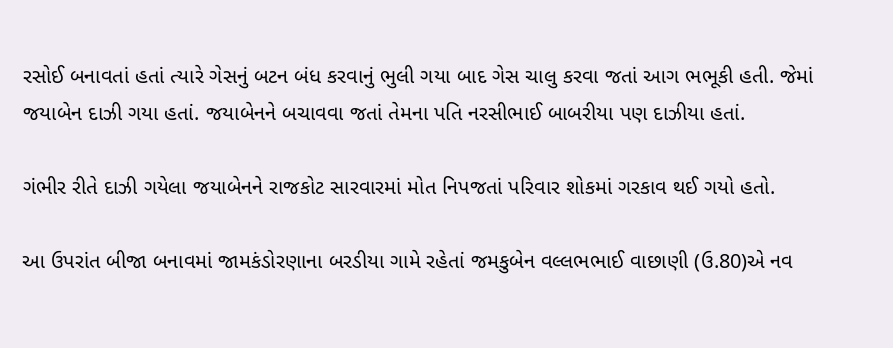રસોઈ બનાવતાં હતાં ત્યારે ગેસનું બટન બંધ કરવાનું ભુલી ગયા બાદ ગેસ ચાલુ કરવા જતાં આગ ભભૂકી હતી. જેમાં જયાબેન દાઝી ગયા હતાં. જયાબેનને બચાવવા જતાં તેમના પતિ નરસીભાઈ બાબરીયા પણ દાઝીયા હતાં.

ગંભીર રીતે દાઝી ગયેલા જયાબેનને રાજકોટ સારવારમાં મોત નિપજતાં પરિવાર શોકમાં ગરકાવ થઈ ગયો હતો.

આ ઉપરાંત બીજા બનાવમાં જામકંડોરણાના બરડીયા ગામે રહેતાં જમકુબેન વલ્લભભાઈ વાછાણી (ઉ.80)એ નવ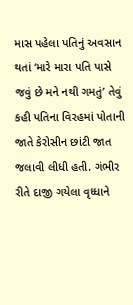માસ પહેલા પતિનું અવસાન થતાં ‘મારે મારા પતિ પાસે જવું છે મને નથી ગમતું’ તેવું કહી પતિના વિરહમાં પોતાની જાતે કેરોસીન છાંટી જાત જલાવી લીધી હતી. ગંભીર રીતે દાજી ગયેલા વૃધ્ધાને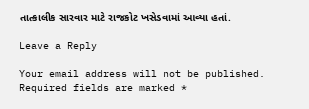તાત્કાલીક સારવાર માટે રાજકોટ ખસેડવામાં આવ્યા હતાં.

Leave a Reply

Your email address will not be published. Required fields are marked *